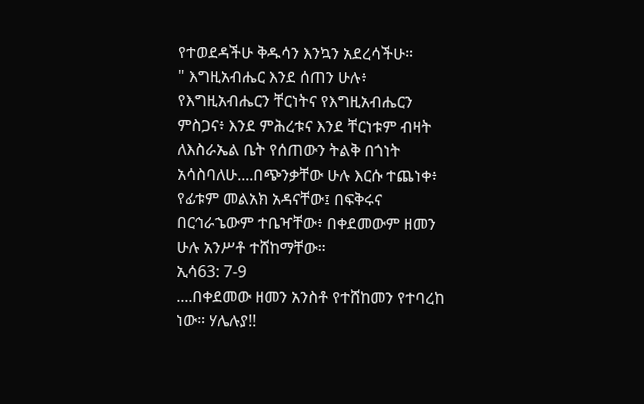የተወደዳችሁ ቅዱሳን እንኳን አደረሳችሁ።
" እግዚአብሔር እንደ ሰጠን ሁሉ፥ የእግዚአብሔርን ቸርነትና የእግዚአብሔርን ምስጋና፥ እንደ ምሕረቱና እንደ ቸርነቱም ብዛት ለእስራኤል ቤት የሰጠውን ትልቅ በጎነት አሳስባለሁ....በጭንቃቸው ሁሉ እርሱ ተጨነቀ፥ የፊቱም መልአክ አዳናቸው፤ በፍቅሩና በርኅራኄውም ተቤዣቸው፥ በቀደመውም ዘመን ሁሉ አንሥቶ ተሸከማቸው።
ኢሳ63: 7-9
....በቀደመው ዘመን አንስቶ የተሸከመን የተባረከ ነው። ሃሌሉያ!!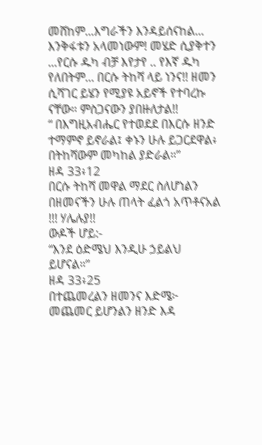መሸከም...እግራችን እንዳይሰናከል... እንቅፋቱን አላመነውም! መሄድ ሲያቅተን ...የርሱ ዱካ ብቻ እየታየ .. የእኛ ዱካ የለበትም... በርሱ ትከሻ ላይ ነንና!! ዘመን ሲሻገር ይሄን የሚያዩ አይኖች የተባረኩ ናቸው። ምስጋናውን ያበዙለታል!!
“ በእግዚአብሔር የተወደደ በእርሱ ዘንድ ተማምኖ ይኖራል፤ ቀኑን ሁሉ ይጋርደዋል፥ በትከሻውም መካከል ያድራል።”
ዘዳ 33፥12
በርሱ ትከሻ መዋል ማደር ስለሆነልን በዘመናችን ሁሉ ጠላት ፈልጎ አጥቶናአል !!! ሃሌሉያ!!
ውዶች ሆይ:-
“እንደ ዕድሜህ እንዲሁ ኃይልህ ይሆናል።”
ዘዳ 33፥25
በተጨመረልን ዘመንና እድሜ፦ መጨመር ይሆንልን ዘንድ እዳ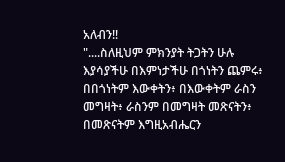አለብን!!
"....ስለዚህም ምክንያት ትጋትን ሁሉ እያሳያችሁ በእምነታችሁ በጎነትን ጨምሩ፥
በበጎነትም እውቀትን፥ በእውቀትም ራስን መግዛት፥ ራስንም በመግዛት መጽናትን፥ በመጽናትም እግዚአብሔርን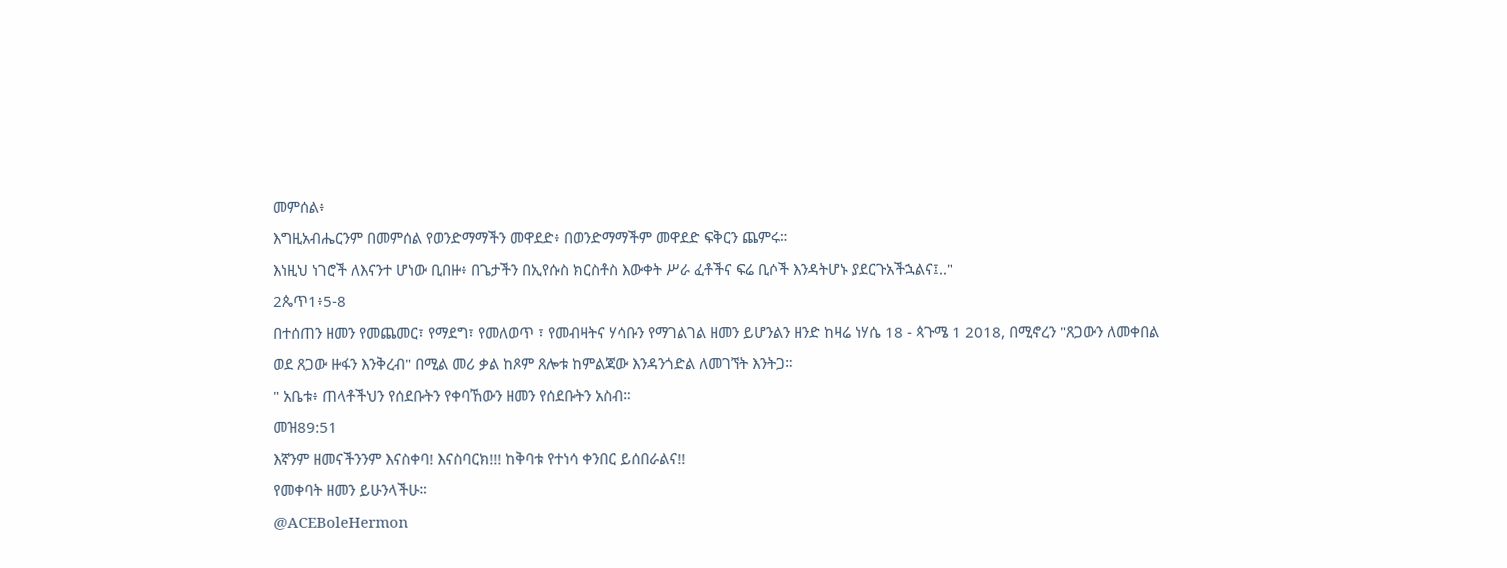መምሰል፥
እግዚአብሔርንም በመምሰል የወንድማማችን መዋደድ፥ በወንድማማችም መዋደድ ፍቅርን ጨምሩ።
እነዚህ ነገሮች ለእናንተ ሆነው ቢበዙ፥ በጌታችን በኢየሱስ ክርስቶስ እውቀት ሥራ ፈቶችና ፍሬ ቢሶች እንዳትሆኑ ያደርጉአችኋልና፤.."
2ጴጥ1፥5-8
በተሰጠን ዘመን የመጨመር፣ የማደግ፣ የመለወጥ ፣ የመብዛትና ሃሳቡን የማገልገል ዘመን ይሆንልን ዘንድ ከዛሬ ነሃሴ 18 - ጳጉሜ 1 2018, በሚኖረን "ጸጋውን ለመቀበል ወደ ጸጋው ዙፋን እንቅረብ" በሚል መሪ ቃል ከጾም ጸሎቱ ከምልጃው እንዳንጎድል ለመገኘት እንትጋ።
" አቤቱ፥ ጠላቶችህን የሰደቡትን የቀባኸውን ዘመን የሰደቡትን አስብ።
መዝ89:51
እኛንም ዘመናችንንም እናስቀባ! እናስባርክ!!! ከቅባቱ የተነሳ ቀንበር ይሰበራልና!!
የመቀባት ዘመን ይሁንላችሁ።
@ACEBoleHermon